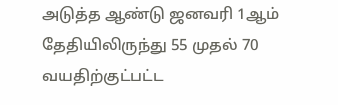அடுத்த ஆண்டு ஜனவரி 1ஆம் தேதியிலிருந்து 55 முதல் 70 வயதிற்குட்பட்ட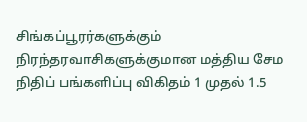சிங்கப்பூரர்களுக்கும் நிரந்தரவாசிகளுக்குமான மத்திய சேம நிதிப் பங்களிப்பு விகிதம் 1 முதல் 1.5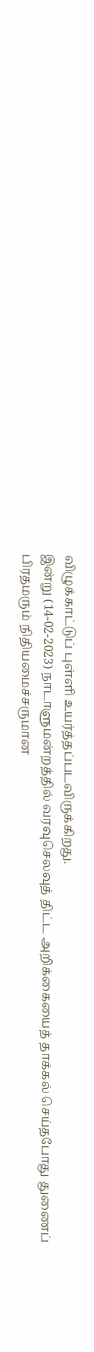விழுக்காட்டுப் புள்ளி உயர்த்தப்படவிருக்கிறது.
இன்று (14-02-2023) நாடாளுமன்றத்தில் வரவுசெலவுத் திட்ட அறிக்கையைத் தாக்கல் செய்தபோது துணைப் பிரதமரும் நிதியமைச்சருமான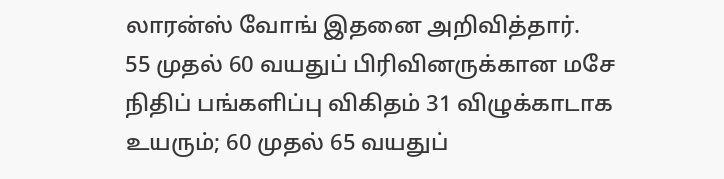லாரன்ஸ் வோங் இதனை அறிவித்தார்.
55 முதல் 60 வயதுப் பிரிவினருக்கான மசே நிதிப் பங்களிப்பு விகிதம் 31 விழுக்காடாக உயரும்; 60 முதல் 65 வயதுப்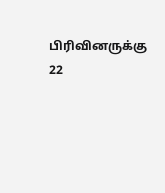பிரிவினருக்கு 22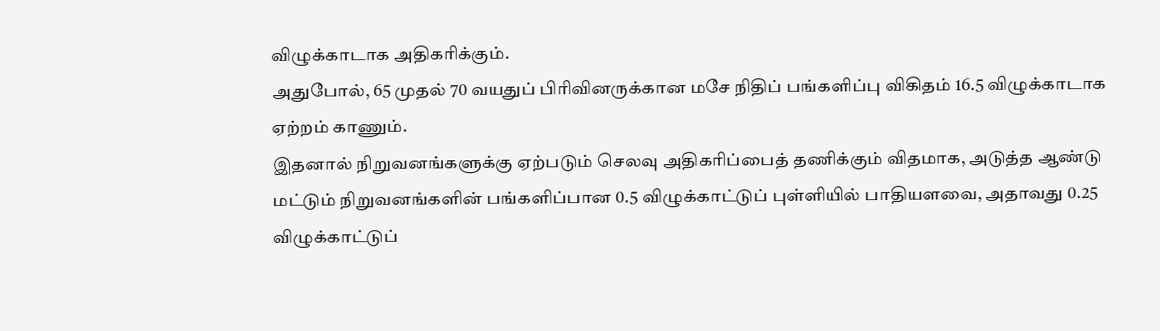விழுக்காடாக அதிகரிக்கும்.
அதுபோல், 65 முதல் 70 வயதுப் பிரிவினருக்கான மசே நிதிப் பங்களிப்பு விகிதம் 16.5 விழுக்காடாக ஏற்றம் காணும்.
இதனால் நிறுவனங்களுக்கு ஏற்படும் செலவு அதிகரிப்பைத் தணிக்கும் விதமாக, அடுத்த ஆண்டு மட்டும் நிறுவனங்களின் பங்களிப்பான 0.5 விழுக்காட்டுப் புள்ளியில் பாதியளவை, அதாவது 0.25 விழுக்காட்டுப்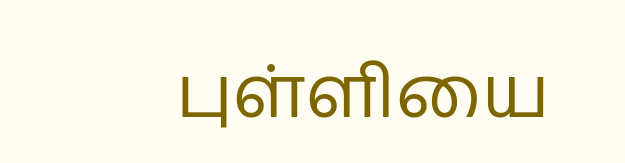புள்ளியை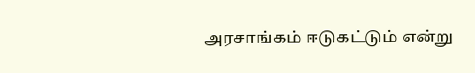அரசாங்கம் ஈடுகட்டும் என்று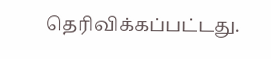தெரிவிக்கப்பட்டது.